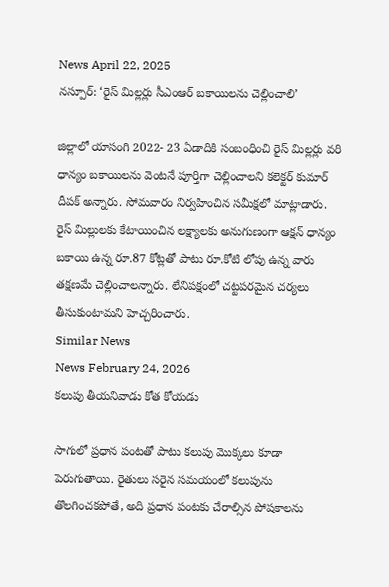News April 22, 2025
నస్పూర్: ‘రైస్ మిల్లర్లు సీఎంఆర్ బకాయిలను చెల్లించాలి’

జిల్లాలో యాసంగి 2022- 23 ఏడాదికి సంబంధించి రైస్ మిల్లర్లు వరి ధాన్యం బకాయిలను వెంటనే పూర్తిగా చెల్లించాలని కలెక్టర్ కుమార్ దీపక్ అన్నారు. సోమవారం నిర్వహించిన సమీక్షలో మాట్లాడారు. రైస్ మిల్లులకు కేటాయించిన లక్ష్యాలకు అనుగుణంగా ఆక్షన్ ధాన్యం బకాయి ఉన్న రూ.87 కోట్లతో పాటు రూ.కోటి లోపు ఉన్న వారు తక్షణమే చెల్లించాలన్నారు. లేనిపక్షంలో చట్టపరమైన చర్యలు తీసుకుంటామని హెచ్చరించారు.
Similar News
News February 24, 2026
కలుపు తీయనివాడు కోత కోయడు

సాగులో ప్రధాన పంటతో పాటు కలుపు మొక్కలు కూడా పెరుగుతాయి. రైతులు సరైన సమయంలో కలుపును తొలగించకపోతే, అది ప్రధాన పంటకు చేరాల్సిన పోషకాలను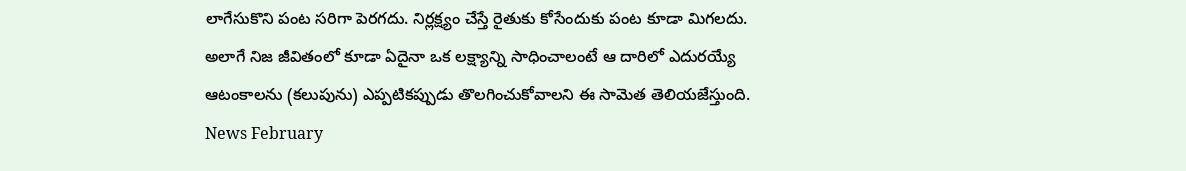లాగేసుకొని పంట సరిగా పెరగదు. నిర్లక్ష్యం చేస్తే రైతుకు కోసేందుకు పంట కూడా మిగలదు. అలాగే నిజ జీవితంలో కూడా ఏదైనా ఒక లక్ష్యాన్ని సాధించాలంటే ఆ దారిలో ఎదురయ్యే ఆటంకాలను (కలుపును) ఎప్పటికప్పుడు తొలగించుకోవాలని ఈ సామెత తెలియజేస్తుంది.
News February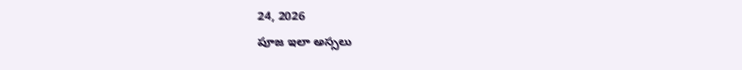24, 2026
పూజ ఇలా అస్సలు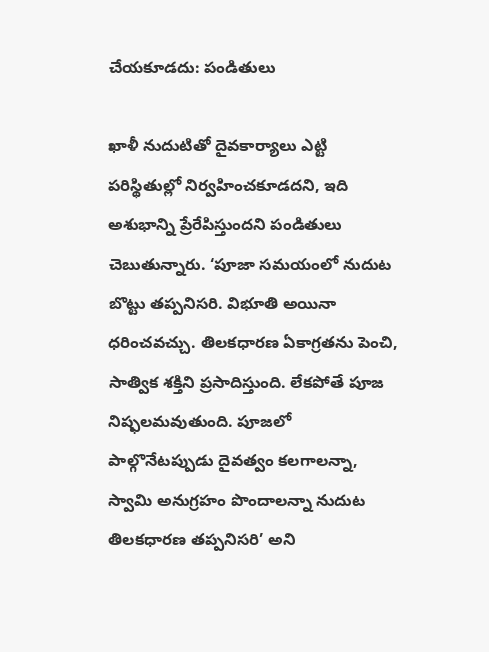చేయకూడదు: పండితులు

ఖాళీ నుదుటితో దైవకార్యాలు ఎట్టి పరిస్థితుల్లో నిర్వహించకూడదని, ఇది అశుభాన్ని ప్రేరేపిస్తుందని పండితులు చెబుతున్నారు. ‘పూజా సమయంలో నుదుట బొట్టు తప్పనిసరి. విభూతి అయినా ధరించవచ్చు. తిలకధారణ ఏకాగ్రతను పెంచి, సాత్విక శక్తిని ప్రసాదిస్తుంది. లేకపోతే పూజ నిష్ఫలమవుతుంది. పూజలో పాల్గొనేటప్పుడు దైవత్వం కలగాలన్నా, స్వామి అనుగ్రహం పొందాలన్నా నుదుట తిలకధారణ తప్పనిసరి’ అని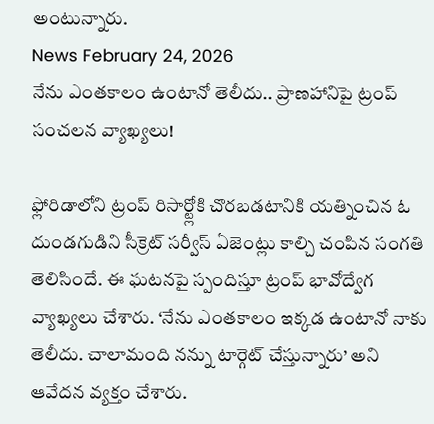అంటున్నారు.
News February 24, 2026
నేను ఎంతకాలం ఉంటానో తెలీదు.. ప్రాణహానిపై ట్రంప్ సంచలన వ్యాఖ్యలు!

ఫ్లోరిడాలోని ట్రంప్ రిసార్ట్లోకి చొరబడటానికి యత్నించిన ఓ దుండగుడిని సీక్రెట్ సర్వీస్ ఏజెంట్లు కాల్చి చంపిన సంగతి తెలిసిందే. ఈ ఘటనపై స్పందిస్తూ ట్రంప్ భావోద్వేగ వ్యాఖ్యలు చేశారు. ‘నేను ఎంతకాలం ఇక్కడ ఉంటానో నాకు తెలీదు. చాలామంది నన్ను టార్గెట్ చేస్తున్నారు’ అని ఆవేదన వ్యక్తం చేశారు.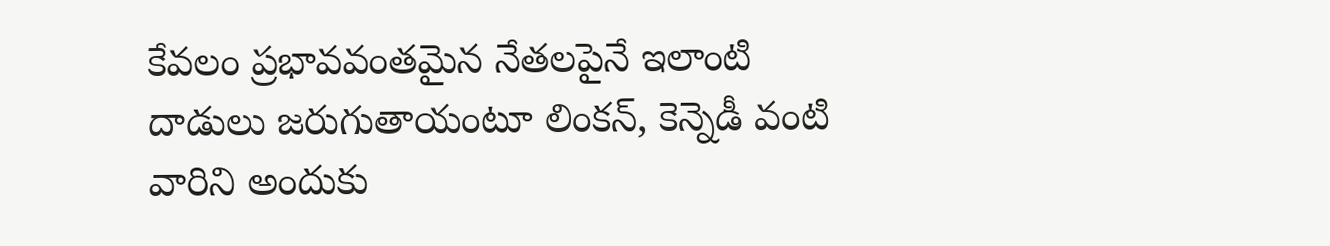కేవలం ప్రభావవంతమైన నేతలపైనే ఇలాంటి దాడులు జరుగుతాయంటూ లింకన్, కెన్నెడీ వంటి వారిని అందుకు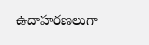ఉదాహరణలుగా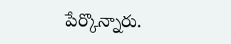పేర్కొన్నారు.